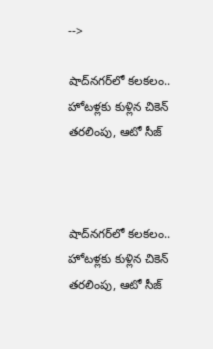-->

షాద్‌నగర్‌లో కలకలం.. హోటళ్లకు కుళ్లిన చికెన్ తరలింపు, ఆటో సీజ్



షాద్‌నగర్‌లో కలకలం.. హోటళ్లకు కుళ్లిన చికెన్ తరలింపు, ఆటో సీజ్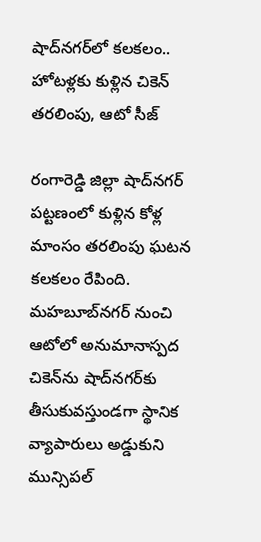షాద్‌నగర్‌లో కలకలం.. హోటళ్లకు కుళ్లిన చికెన్ తరలింపు, ఆటో సీజ్

రంగారెడ్డి జిల్లా షాద్‌నగర్ పట్టణంలో కుళ్లిన కోళ్ల మాంసం తరలింపు ఘటన కలకలం రేపింది. మహబూబ్‌నగర్ నుంచి ఆటోలో అనుమానాస్పద చికెన్‌ను షాద్‌నగర్‌కు తీసుకువస్తుండగా స్థానిక వ్యాపారులు అడ్డుకుని మున్సిపల్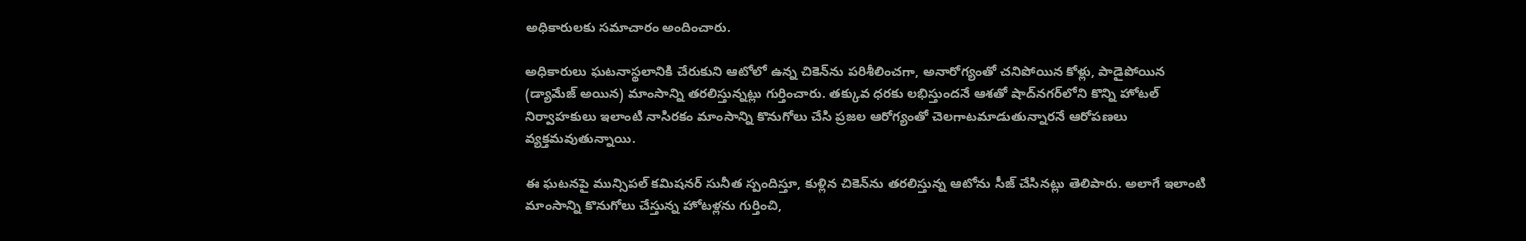అధికారులకు సమాచారం అందించారు.

అధికారులు ఘటనాస్థలానికి చేరుకుని ఆటోలో ఉన్న చికెన్‌ను పరిశీలించగా, అనారోగ్యంతో చనిపోయిన కోళ్లు, పాడైపోయిన (డ్యామేజ్ అయిన) మాంసాన్ని తరలిస్తున్నట్లు గుర్తించారు. తక్కువ ధరకు లభిస్తుందనే ఆశతో షాద్‌నగర్‌లోని కొన్ని హోటల్ నిర్వాహకులు ఇలాంటి నాసిరకం మాంసాన్ని కొనుగోలు చేసి ప్రజల ఆరోగ్యంతో చెలగాటమాడుతున్నారనే ఆరోపణలు వ్యక్తమవుతున్నాయి.

ఈ ఘటనపై మున్సిపల్ కమిషనర్ సునీత స్పందిస్తూ, కుళ్లిన చికెన్‌ను తరలిస్తున్న ఆటోను సీజ్ చేసినట్లు తెలిపారు. అలాగే ఇలాంటి మాంసాన్ని కొనుగోలు చేస్తున్న హోటళ్లను గుర్తించి,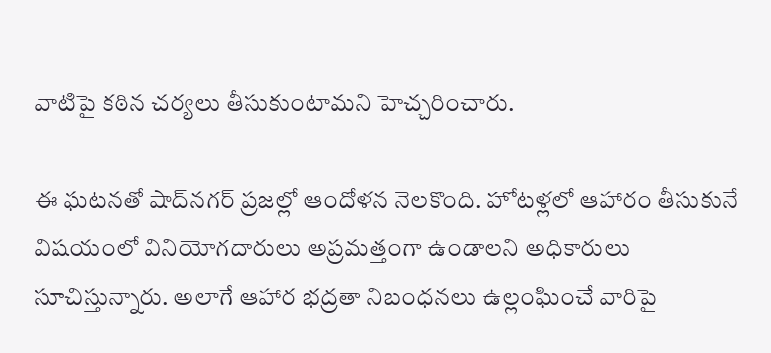వాటిపై కఠిన చర్యలు తీసుకుంటామని హెచ్చరించారు.

ఈ ఘటనతో షాద్‌నగర్ ప్రజల్లో ఆందోళన నెలకొంది. హోటళ్లలో ఆహారం తీసుకునే విషయంలో వినియోగదారులు అప్రమత్తంగా ఉండాలని అధికారులు సూచిస్తున్నారు. అలాగే ఆహార భద్రతా నిబంధనలు ఉల్లంఘించే వారిపై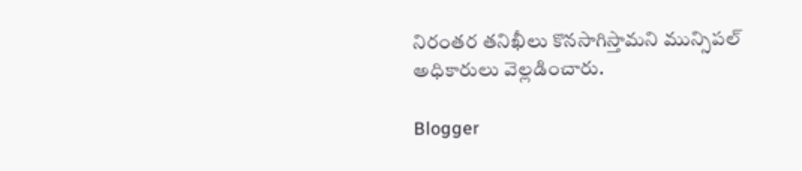నిరంతర తనిఖీలు కొనసాగిస్తామని మున్సిపల్ అధికారులు వెల్లడించారు.

Blogger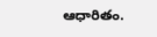ఆధారితం.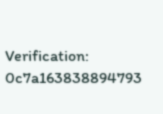Verification: 0c7a163838894793